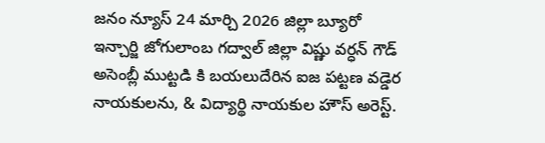జనం న్యూస్ 24 మార్చి 2026 జిల్లా బ్యూరో ఇన్చార్జి జోగులాంబ గద్వాల్ జిల్లా విష్ణు వర్ధన్ గౌడ్
అసెంబ్లీ ముట్టడి కి బయలుదేరిన ఐజ పట్టణ వడ్డెర నాయకులను, & విద్యార్థి నాయకుల హౌస్ అరెస్ట్.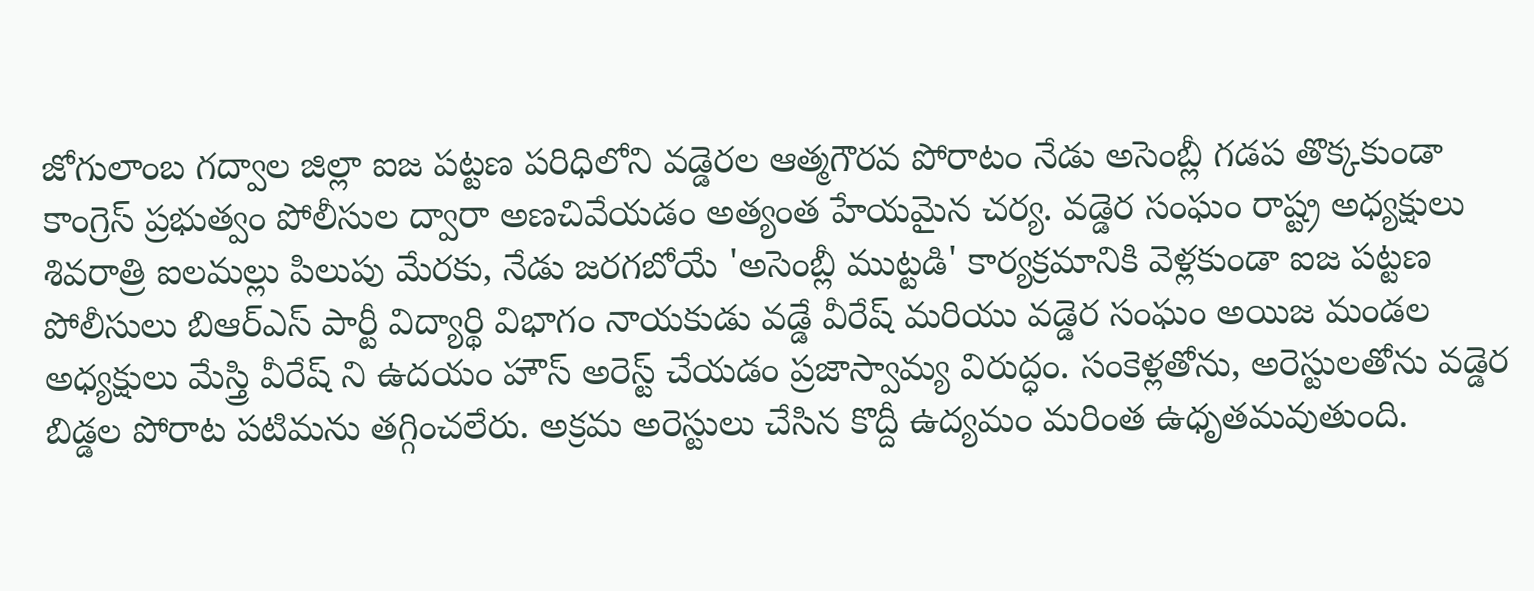జోగులాంబ గద్వాల జిల్లా ఐజ పట్టణ పరిధిలోని వడ్డెరల ఆత్మగౌరవ పోరాటం నేడు అసెంబ్లీ గడప తొక్కకుండా కాంగ్రెస్ ప్రభుత్వం పోలీసుల ద్వారా అణచివేయడం అత్యంత హేయమైన చర్య. వడ్డెర సంఘం రాష్ట్ర అధ్యక్షులు శివరాత్రి ఐలమల్లు పిలుపు మేరకు, నేడు జరగబోయే 'అసెంబ్లీ ముట్టడి' కార్యక్రమానికి వెళ్లకుండా ఐజ పట్టణ పోలీసులు బిఆర్ఎస్ పార్టీ విద్యార్థి విభాగం నాయకుడు వడ్డే వీరేష్ మరియు వడ్డెర సంఘం అయిజ మండల అధ్యక్షులు మేస్త్రి వీరేష్ ని ఉదయం హౌస్ అరెస్ట్ చేయడం ప్రజాస్వామ్య విరుద్ధం. సంకెళ్లతోను, అరెస్టులతోను వడ్డెర బిడ్డల పోరాట పటిమను తగ్గించలేరు. అక్రమ అరెస్టులు చేసిన కొద్దీ ఉద్యమం మరింత ఉధృతమవుతుంది.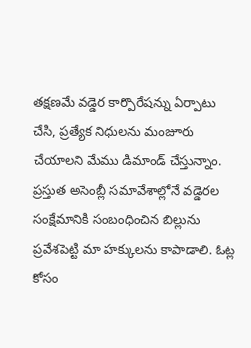తక్షణమే వడ్డెర కార్పొరేషన్ను ఏర్పాటు చేసి, ప్రత్యేక నిధులను మంజూరు చేయాలని మేము డిమాండ్ చేస్తున్నాం. ప్రస్తుత అసెంబ్లీ సమావేశాల్లోనే వడ్డెరల సంక్షేమానికి సంబంధించిన బిల్లును ప్రవేశపెట్టి మా హక్కులను కాపాడాలి. ఓట్ల కోసం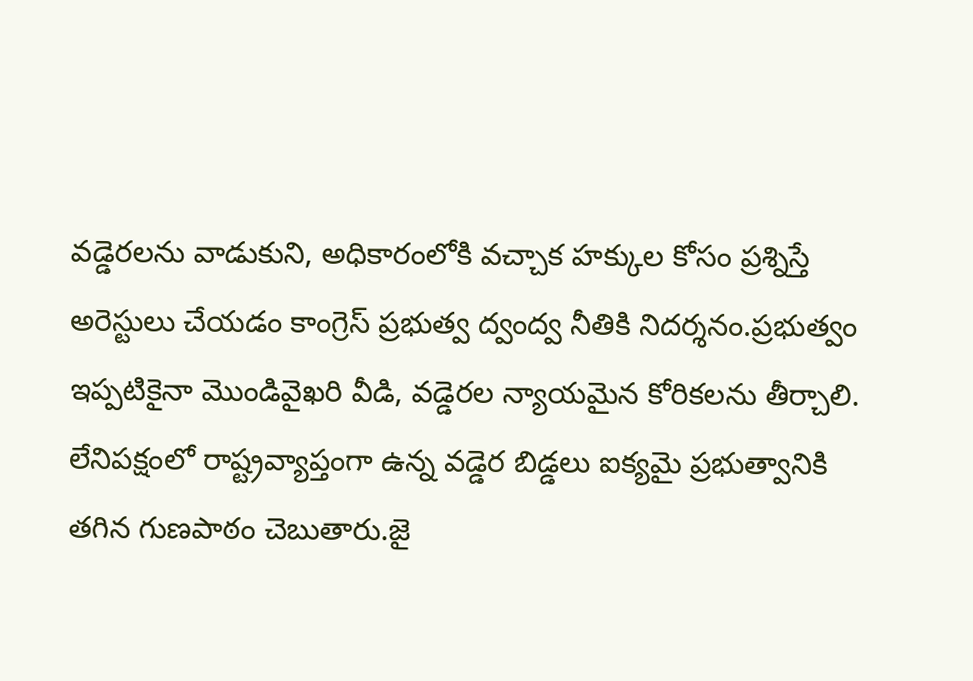వడ్డెరలను వాడుకుని, అధికారంలోకి వచ్చాక హక్కుల కోసం ప్రశ్నిస్తే అరెస్టులు చేయడం కాంగ్రెస్ ప్రభుత్వ ద్వంద్వ నీతికి నిదర్శనం.ప్రభుత్వం ఇప్పటికైనా మొండివైఖరి వీడి, వడ్డెరల న్యాయమైన కోరికలను తీర్చాలి. లేనిపక్షంలో రాష్ట్రవ్యాప్తంగా ఉన్న వడ్డెర బిడ్డలు ఐక్యమై ప్రభుత్వానికి తగిన గుణపాఠం చెబుతారు.జై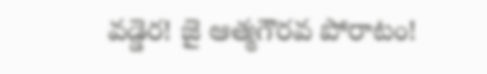వడ్డెర! జై ఆత్మగౌరవ పోరాటం!